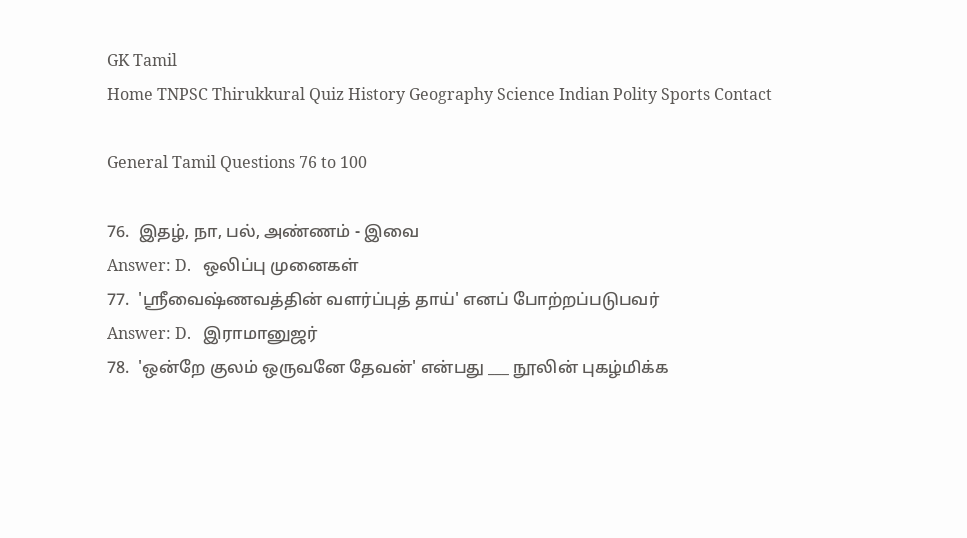GK Tamil
Home TNPSC Thirukkural Quiz History Geography Science Indian Polity Sports Contact

General Tamil Questions 76 to 100

76.  இதழ், நா, பல், அண்ணம் - இவை
Answer: D.   ஒலிப்பு முனைகள்
77.  'ஸ்ரீவைஷ்ணவத்தின் வளர்ப்புத் தாய்' எனப் போற்றப்படுபவர்
Answer: D.   இராமானுஜர்
78.  'ஒன்றே குலம் ஒருவனே தேவன்' என்பது ___ நூலின் புகழ்மிக்க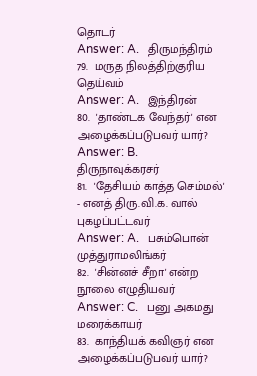தொடர்
Answer: A.   திருமந்திரம்
79.  மருத நிலத்திற்குரிய தெய்வம்
Answer: A.   இந்திரன்
80.  'தாண்டக வேந்தர்' என அழைக்கப்படுபவர் யார்?
Answer: B.   திருநாவுக்கரசர்
81.  'தேசியம் காத்த செம்மல்' - எனத் திரு.வி.க. வால் புகழப்பட்டவர்
Answer: A.   பசும்பொன் முத்துராமலிங்கர்
82.  'சின்னச் சீறா' என்ற நூலை எழுதியவர்
Answer: C.   பனு அகமது மரைக்காயர்
83.  காந்தியக் கவிஞர் என அழைக்கப்படுபவர் யார்?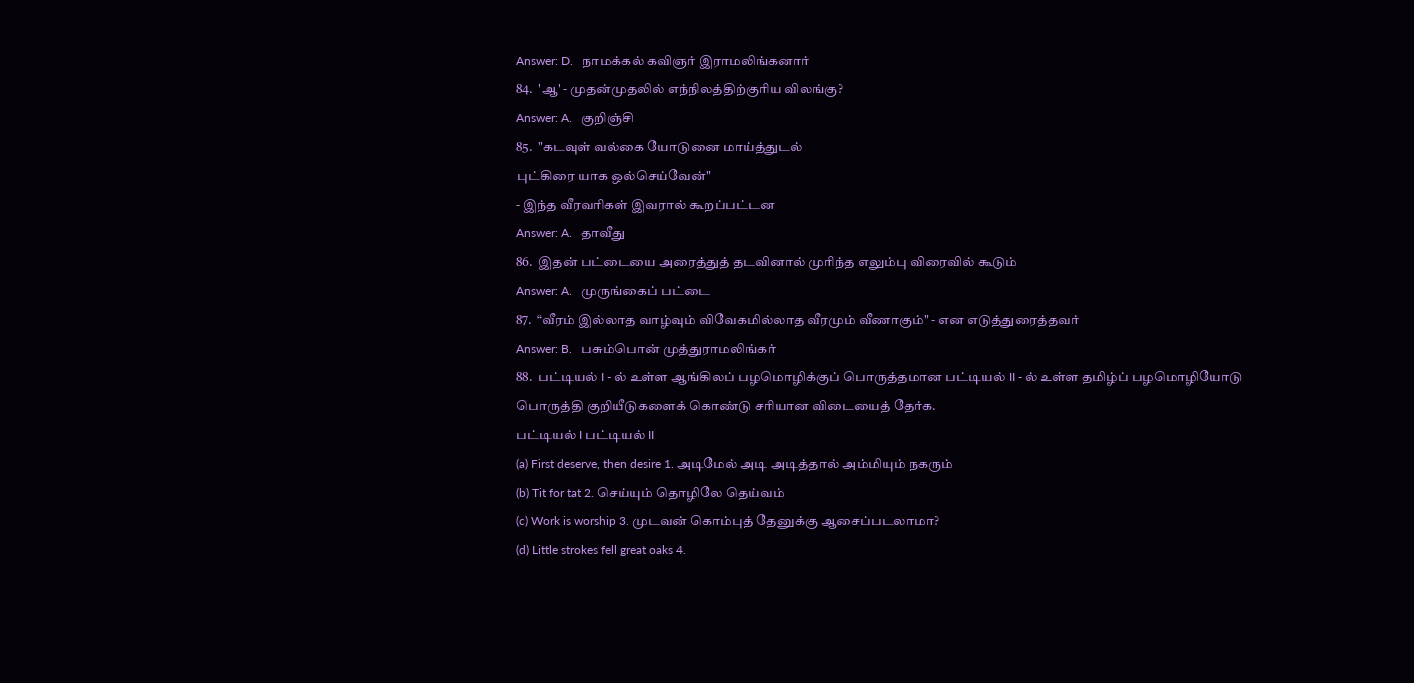Answer: D.   நாமக்கல் கவிஞர் இராமலிங்கனார்
84.  'ஆ' - முதன்முதலில் எந்நிலத்திற்குரிய விலங்கு?
Answer: A.   குறிஞ்சி
85.  "கடவுள் வல்கை யோடுனை மாய்த்துடல்
புட்கிரை யாக ஒல்செய்வேன்"
- இந்த வீரவரிகள் இவரால் கூறப்பட்டன
Answer: A.   தாவீது
86.  இதன் பட்டையை அரைத்துத் தடவினால் முரிந்த எலும்பு விரைவில் கூடும்
Answer: A.   முருங்கைப் பட்டை
87.  “வீரம் இல்லாத வாழ்வும் விவேகமில்லாத வீரமும் வீணாகும்" - என எடுத்துரைத்தவர்
Answer: B.   பசும்பொன் முத்துராமலிங்கர்
88.  பட்டியல் I - ல் உள்ள ஆங்கிலப் பழமொழிக்குப் பொருத்தமான பட்டியல் II - ல் உள்ள தமிழ்ப் பழமொழியோடு பொருத்தி குறியீடுகளைக் கொண்டு சரியான விடையைத் தேர்க.
பட்டியல் I பட்டியல் II
(a) First deserve, then desire 1. அடிமேல் அடி அடித்தால் அம்மியும் நகரும்
(b) Tit for tat 2. செய்யும் தொழிலே தெய்வம்
(c) Work is worship 3. முடவன் கொம்புத் தேனுக்கு ஆசைப்படலாமா?
(d) Little strokes fell great oaks 4.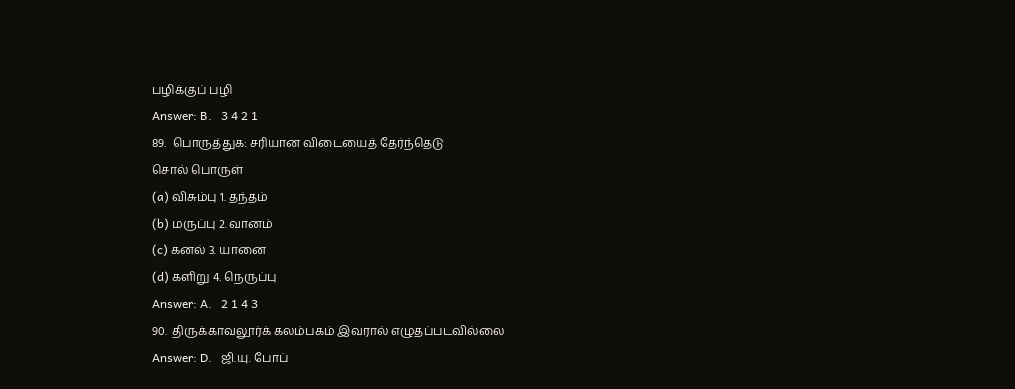பழிக்குப் பழி
Answer: B.   3 4 2 1
89.  பொருத்துக: சரியான விடையைத் தேர்ந்தெடு
சொல் பொருள்
(a) விசும்பு 1. தந்தம்
(b) மருப்பு 2. வானம்
(c) கனல் 3. யானை
(d) களிறு 4. நெருப்பு
Answer: A.   2 1 4 3
90.  திருக்காவலூர்க் கலம்பகம் இவரால் எழுதப்படவில்லை
Answer: D.   ஜி.யு. போப்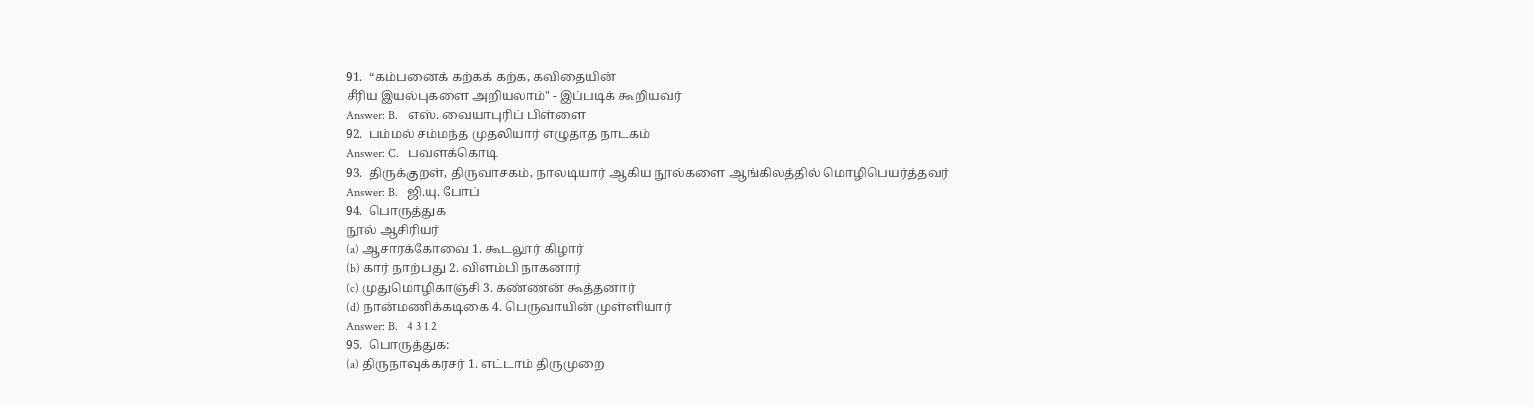91.  “கம்பனைக் கற்கக் கற்க, கவிதையின்
சீரிய இயல்புகளை அறியலாம்" - இப்படிக் கூறியவர்
Answer: B.   எஸ். வையாபுரிப் பிள்ளை
92.  பம்மல் சம்மந்த முதலியார் எழுதாத நாடகம்
Answer: C.   பவளக்கொடி
93.  திருக்குறள், திருவாசகம், நாலடியார் ஆகிய நூல்களை ஆங்கிலத்தில் மொழிபெயர்த்தவர்
Answer: B.   ஜி.யு. போப்
94.  பொருத்துக
நூல் ஆசிரியர்
(a) ஆசாரக்கோவை 1. கூடலூர் கிழார்
(b) கார் நாற்பது 2. விளம்பி நாகனார்
(c) முதுமொழிகாஞ்சி 3. கண்ணன் கூத்தனார்
(d) நான்மணிக்கடிகை 4. பெருவாயின் முள்ளியார்
Answer: B.   4 3 1 2
95.  பொருத்துக:
(a) திருநாவுக்கரசர் 1. எட்டாம் திருமுறை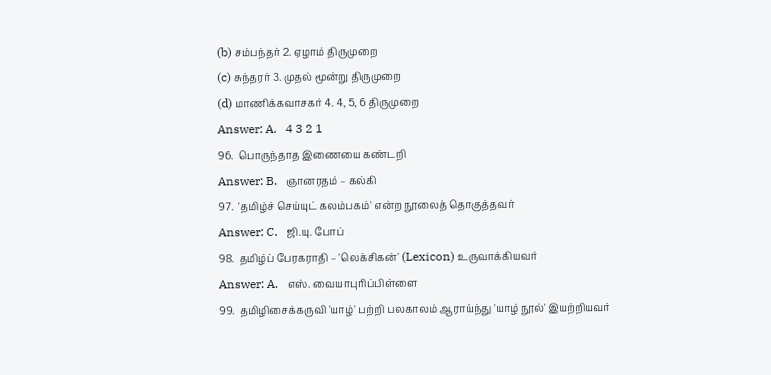(b) சம்பந்தர் 2. ஏழாம் திருமுறை
(c) சுந்தரர் 3. முதல் மூன்று திருமுறை
(d) மாணிக்கவாசகர் 4. 4, 5, 6 திருமுறை
Answer: A.   4 3 2 1
96.  பொருந்தாத இணையை கண்டறி
Answer: B.   ஞானரதம் – கல்கி
97.  'தமிழ்ச் செய்யுட் கலம்பகம்' என்ற நூலைத் தொகுத்தவர்
Answer: C.   ஜி.யு. போப்
98.  தமிழ்ப் பேரகராதி – 'லெக்சிகன்' (Lexicon) உருவாக்கியவர்
Answer: A.   எஸ். வையாபுரிப்பிள்ளை
99.  தமிழிசைக்கருவி 'யாழ்' பற்றி பலகாலம் ஆராய்ந்து 'யாழ் நூல்' இயற்றியவர்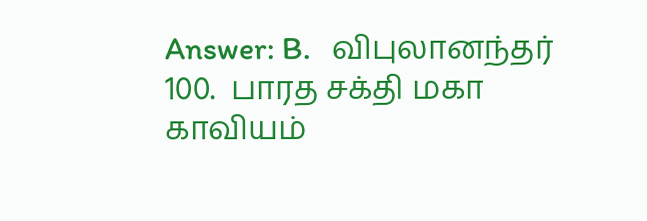Answer: B.   விபுலானந்தர்
100.  பாரத சக்தி மகா காவியம்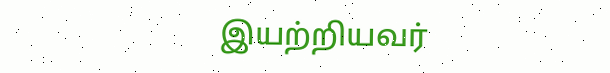இயற்றியவர்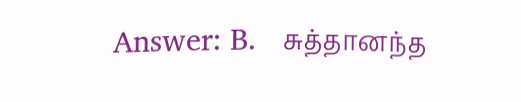Answer: B.   சுத்தானந்த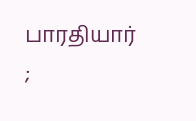பாரதியார்
;